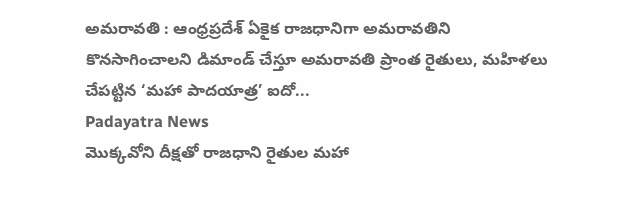అమరావతి : ఆంధ్రప్రదేశ్ ఏకైక రాజధానిగా అమరావతిని కొనసాగించాలని డిమాండ్ చేస్తూ అమరావతి ప్రాంత రైతులు, మహిళలు చేపట్టిన ‘మహా పాదయాత్ర’ ఐదో...
Padayatra News
మొక్కవోని దీక్షతో రాజధాని రైతుల మహా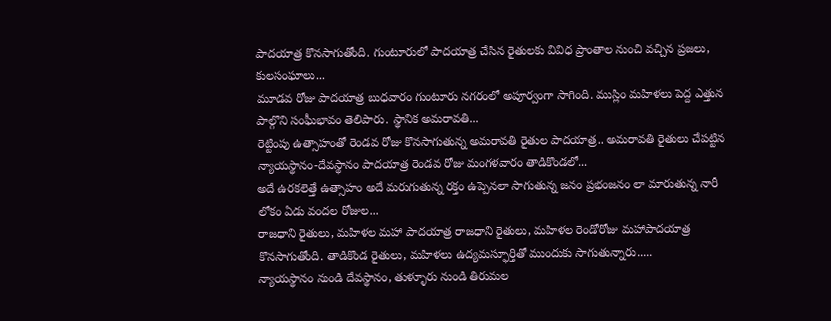పాదయాత్ర కొనసాగుతోంది. గుంటూరులో పాదయాత్ర చేసిన రైతులకు వివిధ ప్రాంతాల నుంచి వచ్చిన ప్రజలు, కులసంఘాలు...
మూడవ రోజు పాదయాత్ర బుధవారం గుంటూరు నగరంలో అపూర్వంగా సాగింది. ముస్లిం మహిళలు పెద్ద ఎత్తున పాల్గొని సంఘీభావం తెలిపారు. స్థానిక అమరావతి...
రెట్టింపు ఉత్సాహంతో రెండవ రోజు కొనసాగుతున్న అమరావతి రైతుల పాదయాత్ర.. అమరావతి రైతులు చేపట్టిన న్యాయస్థానం-దేవస్థానం పాదయాత్ర రెండవ రోజు మంగళవారం తాడికొండలో...
అదే ఉరకలెత్తే ఉత్సాహం అదే మరుగుతున్న రక్తం ఉప్పెనలా సాగుతున్న జనం ప్రభంజనం లా మారుతున్న నారీ లోకం ఏడు వందల రోజుల...
రాజధాని రైతులు, మహిళల మహా పాదయాత్ర రాజధాని రైతులు, మహిళల రెండోరోజు మహాపాదయాత్ర కొనసాగుతోంది. తాడికొండ రైతులు, మహిళలు ఉద్యమస్ఫూర్తితో ముందుకు సాగుతున్నారు.....
న్యాయస్థానం నుండి దేవస్థానం, తుళ్ళూరు నుండి తిరుమల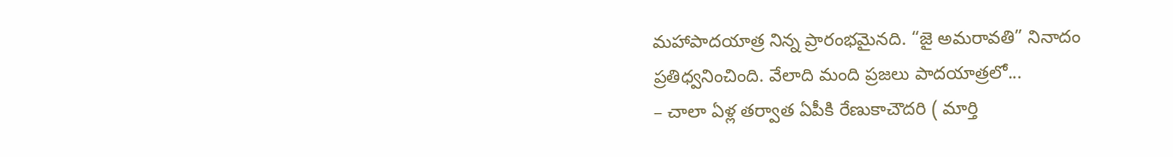మహాపాదయాత్ర నిన్న ప్రారంభమైనది. “జై అమరావతి” నినాదం ప్రతిధ్వనించింది. వేలాది మంది ప్రజలు పాదయాత్రలో...
– చాలా ఏళ్ల తర్వాత ఏపీకి రేణుకాచౌదరి ( మార్తి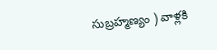సుబ్రహ్మణ్యం ) వాళ్లకి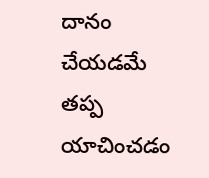దానం చేయడమే తప్ప యాచించడం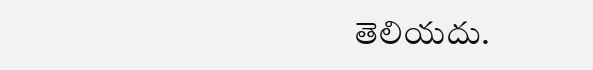తెలియదు.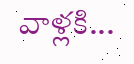వాళ్లకి...